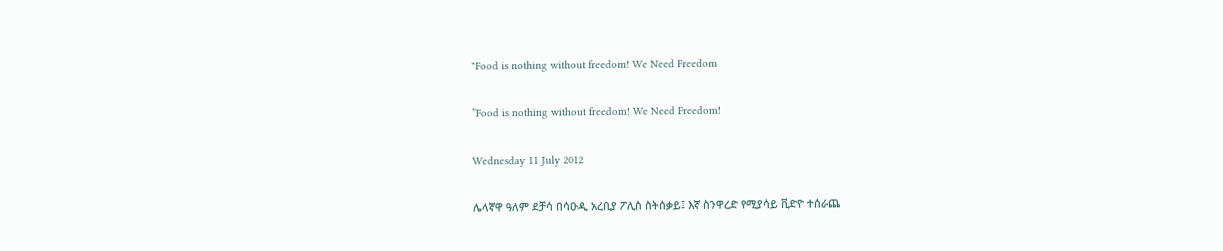"Food is nothing without freedom! We Need Freedom

”Food is nothing without freedom! We Need Freedom!

Wednesday 11 July 2012

ሌላኛዋ ዓለም ደቻሳ በሳዑዲ አረቢያ ፖሊስ ስትሰቃይ፤ እኛ ስንዋረድ የሚያሳይ ቪድዮ ተሰራጨ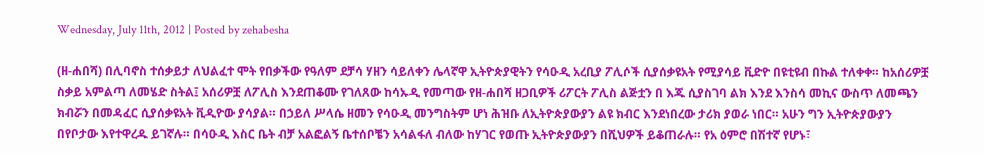Wednesday, July 11th, 2012 | Posted by zehabesha

(ዘ-ሐበሻ) በሊባኖስ ተሰቃይታ ለህልፈተ ሞት የበቃችው የዓለም ደቻሳ ሃዘን ሳይለቀን ሌላኛዋ ኢትዮጵያዊትን የሳዑዲ አረቢያ ፖሊሶች ሲያሰቃዩአት የሚያሳይ ቪድዮ በዩቲዩብ በኩል ተለቀቀ። ከአሰሪዎቿ ስቃይ አምልጣ ለመሄድ ስትል፤ አሰሪዎቿ ለፖሊስ እንደጠቆሙ የገለጸው ከሳኡዲ የመጣው የዘ-ሐበሻ ዘጋቢዎች ሪፖርት ፖሊስ ልጅቷን በ እጁ ሲያስገባ ልክ እንደ እንስሳ መኪና ውስጥ ለመጫን ክብሯን በመዳፈር ሲያሰቃዩአት ቪዲዮው ያሳያል። በኃይለ ሥላሴ ዘመን የሳዑዲ መንግስትም ሆነ ሕዝቡ ለኢትዮጵያውያን ልዩ ክብር እንደነበረው ታሪክ ያወራ ነበር። አሁን ግን ኢትዮጵያውያን በየቦታው እየተዋረዱ ይገኛሉ። በሳዑዲ እስር ቤት ብቻ አልፎልኝ ቤተሰቦቼን አሳልፋለ ብለው ከሃገር የወጡ ኢትዮጵያውያን በሺህዎች ይቆጠራሉ። የአ ዕምሮ በሽተኛ የሆኑ፣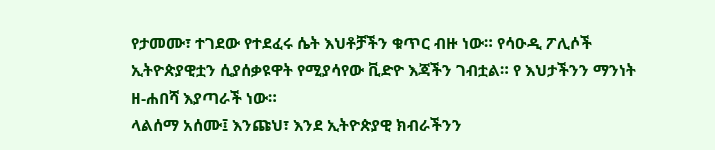የታመሙ፣ ተገደው የተደፈሩ ሴት እህቶቻችን ቁጥር ብዙ ነው። የሳዑዲ ፖሊሶች ኢትዮጵያዊቷን ሲያሰቃዩዋት የሚያሳየው ቪድዮ እጃችን ገብቷል። የ እህታችንን ማንነት ዘ-ሐበሻ እያጣራች ነው።
ላልሰማ አሰሙ፤ እንጩህ፣ እንደ ኢትዮጵያዊ ክብራችንን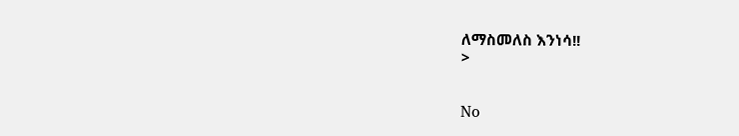ለማስመለስ እንነሳ!!
>


No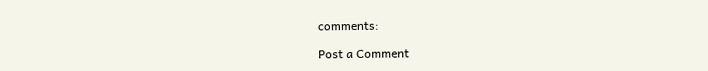comments:

Post a Comment